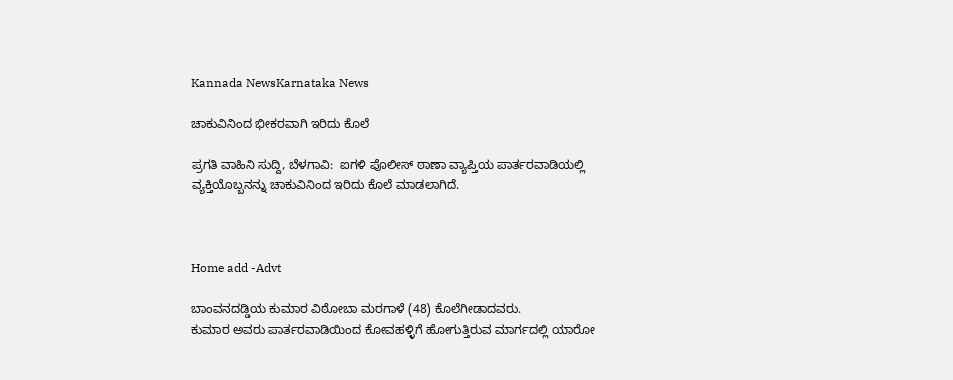Kannada NewsKarnataka News

ಚಾಕುವಿನಿಂದ ಭೀಕರವಾಗಿ ಇರಿದು ಕೊಲೆ

ಪ್ರಗತಿ ವಾಹಿನಿ ಸುದ್ದಿ, ಬೆಳಗಾವಿ:  ಐಗಳಿ ಪೊಲೀಸ್ ಠಾಣಾ ವ್ಯಾಪ್ತಿಯ ಪಾರ್ತರವಾಡಿಯಲ್ಲಿ ವ್ಯಕ್ತಿಯೊಬ್ಬನನ್ನು ಚಾಕುವಿನಿಂದ ಇರಿದು ಕೊಲೆ ಮಾಡಲಾಗಿದೆ.



Home add -Advt

ಬಾಂವನದಡ್ಡಿಯ ಕುಮಾರ ವಿಠೋಬಾ ಮರಗಾಳೆ (48) ಕೊಲೆಗೀಡಾದವರು.
ಕುಮಾರ ಅವರು ಪಾರ್ತರವಾಡಿಯಿಂದ ಕೋವಹಳ್ಳಿಗೆ ಹೋಗುತ್ತಿರುವ ಮಾರ್ಗದಲ್ಲಿ ಯಾರೋ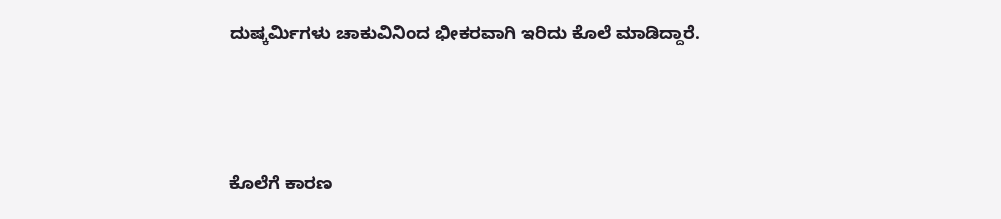ದುಷ್ಕರ್ಮಿಗಳು ಚಾಕುವಿನಿಂದ ಭೀಕರವಾಗಿ ಇರಿದು ಕೊಲೆ ಮಾಡಿದ್ದಾರೆ.



ಕೊಲೆಗೆ ಕಾರಣ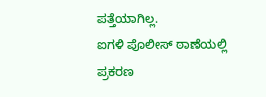ಪತ್ತೆಯಾಗಿಲ್ಲ.
ಐಗಳಿ ಪೊಲೀಸ್ ಠಾಣೆಯಲ್ಲಿ ಪ್ರಕರಣ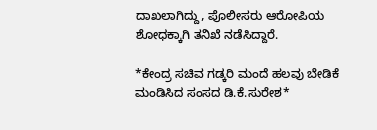ದಾಖಲಾಗಿದ್ದು, ಪೊಲೀಸರು ಆರೋಪಿಯ ಶೋಧಕ್ಕಾಗಿ ತನಿಖೆ ನಡೆಸಿದ್ದಾರೆ.

*ಕೇಂದ್ರ ಸಚಿವ ಗಡ್ಕರಿ ಮಂದೆ ಹಲವು ಬೇಡಿಕೆ ಮಂಡಿಸಿದ ಸಂಸದ ಡಿ.ಕೆ.ಸುರೇಶ*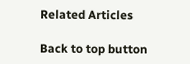Related Articles

Back to top button